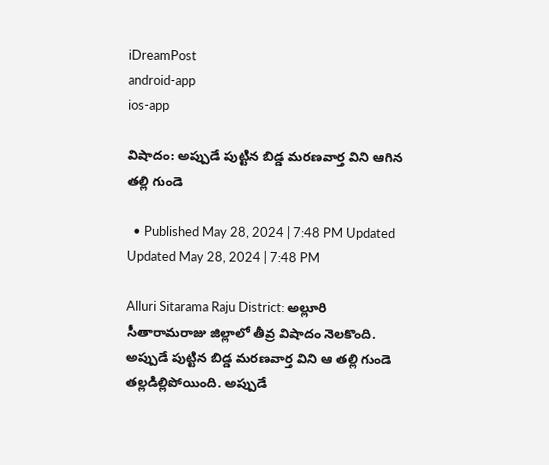iDreamPost
android-app
ios-app

విషాదం: అప్పుడే పుట్టిన బిడ్డ మరణవార్త విని ఆగిన తల్లి గుండె

  • Published May 28, 2024 | 7:48 PM Updated Updated May 28, 2024 | 7:48 PM

Alluri Sitarama Raju District: అల్లూరి సీతారామరాజు జిల్లాలో తీవ్ర విషాదం నెలకొంది. అప్పుడే పుట్టిన బిడ్డ మరణవార్త విని ఆ తల్లి గుండె తల్లడిల్లిపోయింది. అప్పుడే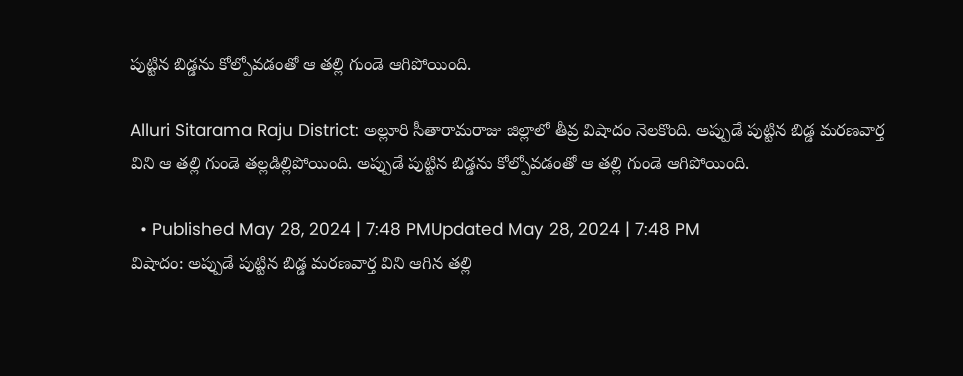పుట్టిన బిడ్డను కోల్పోవడంతో ఆ తల్లి గుండె ఆగిపోయింది.

Alluri Sitarama Raju District: అల్లూరి సీతారామరాజు జిల్లాలో తీవ్ర విషాదం నెలకొంది. అప్పుడే పుట్టిన బిడ్డ మరణవార్త విని ఆ తల్లి గుండె తల్లడిల్లిపోయింది. అప్పుడే పుట్టిన బిడ్డను కోల్పోవడంతో ఆ తల్లి గుండె ఆగిపోయింది.

  • Published May 28, 2024 | 7:48 PMUpdated May 28, 2024 | 7:48 PM
విషాదం: అప్పుడే పుట్టిన బిడ్డ మరణవార్త విని ఆగిన తల్లి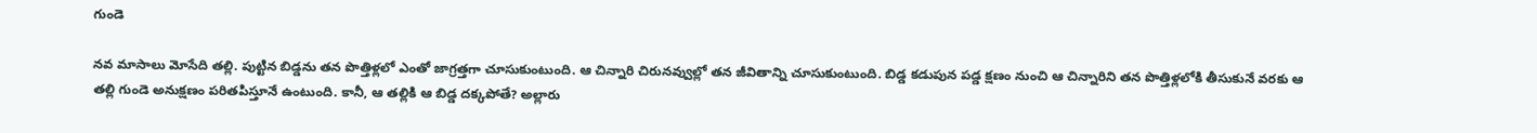గుండె

నవ మాసాలు మోసేది తల్లి. పుట్టిన బిడ్డను తన పొత్తిళ్లలో ఎంతో జాగ్రత్తగా చూసుకుంటుంది. ఆ చిన్నారి చిరునవ్వుల్లో తన జీవితాన్ని చూసుకుంటుంది. బిడ్డ కడుపున పడ్డ క్షణం నుంచి ఆ చిన్నారిని తన పొత్తిళ్లలోకి తీసుకునే వరకు ఆ తల్లి గుండె అనుక్షణం పరితపిస్తూనే ఉంటుంది. కానీ, ఆ తల్లికి ఆ బిడ్డ దక్కపోతే? అల్లారు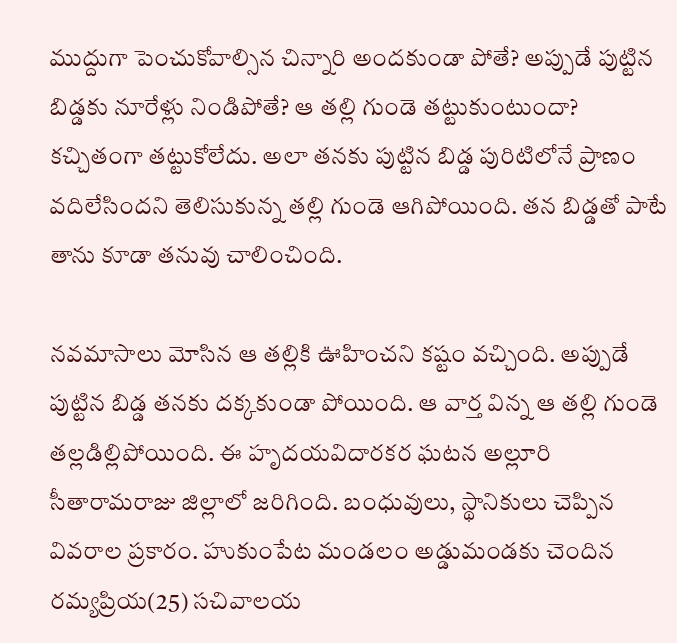ముద్దుగా పెంచుకోవాల్సిన చిన్నారి అందకుండా పోతే? అప్పుడే పుట్టిన బిడ్డకు నూరేళ్లు నిండిపోతే? ఆ తల్లి గుండె తట్టుకుంటుందా? కచ్చితంగా తట్టుకోలేదు. అలా తనకు పుట్టిన బిడ్డ పురిటిలోనే ప్రాణం వదిలేసిందని తెలిసుకున్న తల్లి గుండె ఆగిపోయింది. తన బిడ్డతో పాటే తాను కూడా తనువు చాలించింది.

నవమాసాలు మోసిన ఆ తల్లికి ఊహించని కష్టం వచ్చింది. అప్పుడే పుట్టిన బిడ్డ తనకు దక్కకుండా పోయింది. ఆ వార్త విన్న ఆ తల్లి గుండె తల్లడిల్లిపోయింది. ఈ హృదయవిదారకర ఘటన అల్లూరి సీతారామరాజు జిల్లాలో జరిగింది. బంధువులు, స్థానికులు చెప్పిన వివరాల ప్రకారం. హుకుంపేట మండలం అడ్డుమండకు చెందిన రమ్యప్రియ(25) సచివాలయ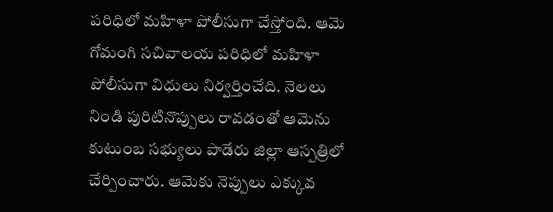పరిధిలో మహిళా పోలీసుగా చేస్తోంది. ఆమె గోమంగి సచివాలయ పరిధిలో మహిళా పోలీసుగా విధులు నిర్వర్తించేది. నెలలు నిండి పురిటినొప్పులు రావడంతో ఆమెను కుటుంబ సభ్యులు పాడేరు జిల్లా ఆస్పత్రిలో చేర్పించారు. ఆమెకు నెప్పులు ఎక్కువ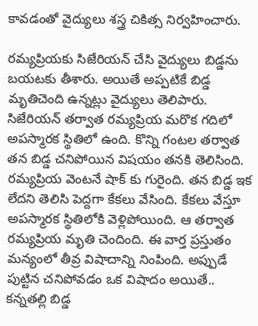కావడంతో వైద్యులు శస్త్ర చికిత్స నిర్వహించారు.

రమ్యప్రియకు సిజేరియన్ చేసి వైద్యులు బిడ్డను బయటకు తీశారు. అయితే అప్పటికే బిడ్డ మృతిచెంది ఉన్నట్లు వైద్యులు తెలిపారు. సిజేరియన్ తర్వాత రమ్యప్రియ మరొక గదిలో అపస్మారక స్థితిలో ఉంది. కొన్ని గంటల తర్వాత తన బిడ్డ చనిపోయిన విషయం తనకి తెలిసింది. రమ్యప్రియ వెంటనే షాక్ కు గురైంది. తన బిడ్డ ఇక లేదని తెలిసి పెద్దగా కేకలు వేసింది. కేకలు వేస్తూ అపస్మారక స్థితిలోకి వెళ్లిపోయింది. ఆ తర్వాత రమ్యప్రియ మృతి చెందింది. ఈ వార్త ప్రస్తుతం మన్యంలో తీవ్ర విషాదాన్ని నింపింది. అప్పుడే పుట్టిన చనిపోవడం ఒక విషాదం అయితే.. కన్నతల్లి బిడ్డ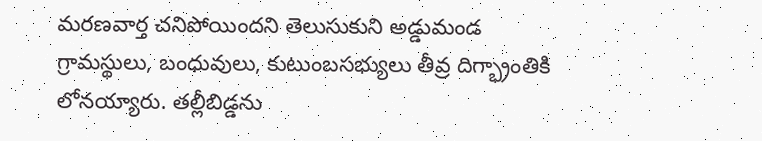మరణవార్త చనిపోయిందని తెలుసుకుని అడ్డుమండ గ్రామస్థులు, బంధువులు, కుటుంబసభ్యులు తీవ్ర దిగ్భ్రాంతికి లోనయ్యారు. తల్లీబిడ్డను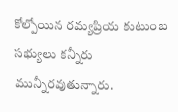కోల్పోయిన రమ్యప్రియ కుటుంబ సభ్యులు కన్నీరు మున్నీరవుతున్నారు.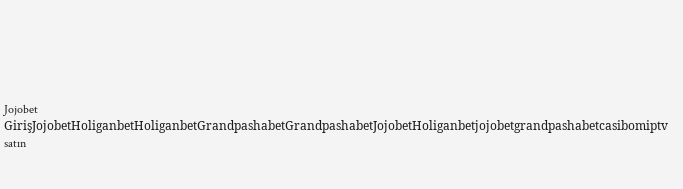Jojobet GirişJojobetHoliganbetHoliganbetGrandpashabetGrandpashabetJojobetHoliganbetjojobetgrandpashabetcasibomiptv satın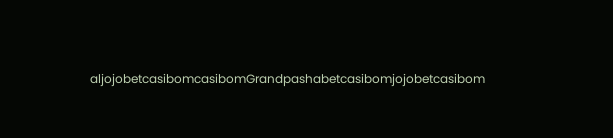aljojobetcasibomcasibomGrandpashabetcasibomjojobetcasibom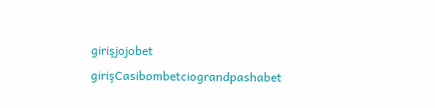girişjojobet girişCasibombetciograndpashabet